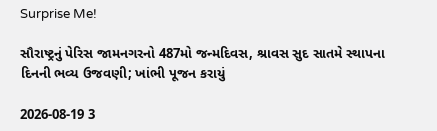Surprise Me!

સૌરાષ્ટ્રનું પેરિસ જામનગરનો 487મો જન્મદિવસ, શ્રાવસ સુદ સાતમે સ્થાપના દિનની ભવ્ય ઉજવણી; ખાંભી પૂજન કરાયું

2026-08-19 3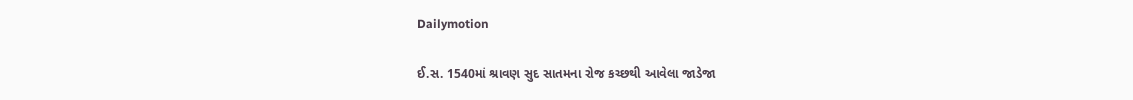Dailymotion

ઈ.સ. 1540માં શ્રાવણ સુદ સાતમના રોજ કચ્છથી આવેલા જાડેજા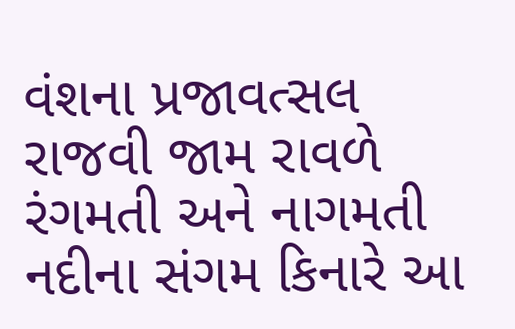વંશના પ્રજાવત્સલ રાજવી જામ રાવળે રંગમતી અને નાગમતી નદીના સંગમ કિનારે આ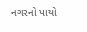નગરનો પાયો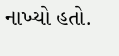નાખ્યો હતો.